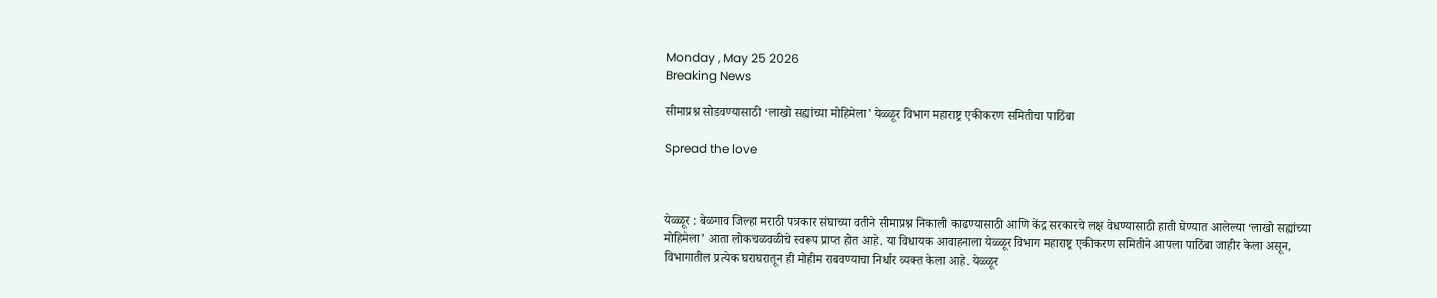Monday , May 25 2026
Breaking News

सीमाप्रश्न सोडवण्यासाठी ‘लाखो सह्यांच्या मोहिमेला’ येळ्ळूर विभाग महाराष्ट्र एकीकरण समितीचा पाठिंबा

Spread the love



येळ्ळूर : बेळगाव जिल्हा मराठी पत्रकार संघाच्या वतीने सीमाप्रश्न निकाली काढण्यासाठी आणि केंद्र सरकारचे लक्ष वेधण्यासाठी हाती घेण्यात आलेल्या ‘लाखो सह्यांच्या मोहिमेला’ आता लोकचळवळीचे स्वरूप प्राप्त होत आहे. या विधायक आवाहनाला येळ्ळूर विभाग महाराष्ट्र एकीकरण समितीने आपला पाठिंबा जाहीर केला असून, विभागातील प्रत्येक घराघरातून ही मोहीम राबवण्याचा निर्धार व्यक्त केला आहे. येळ्ळूर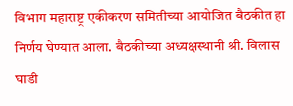विभाग महाराष्ट्र एकीकरण समितीच्या आयोजित बैठकीत हा निर्णय घेण्यात आला. बैठकीच्या अध्यक्षस्थानी श्री. विलास घाडी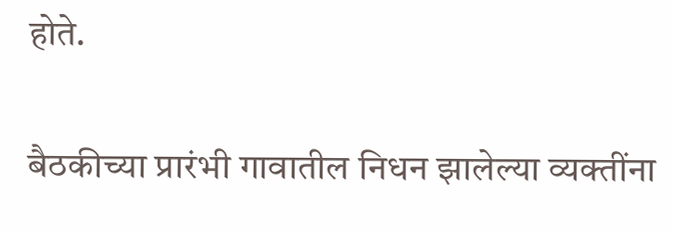होते.

बैठकीच्या प्रारंभी गावातील निधन झालेल्या व्यक्तींना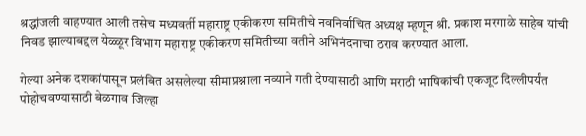श्रद्धांजली वाहण्यात आली तसेच मध्यवर्ती महाराष्ट्र एकीकरण समितीचे नवनिर्वाचित अध्यक्ष म्हणून श्री. प्रकाश मरगाळे साहेब यांची निवड झाल्याबद्दल येळ्ळूर विभाग महाराष्ट्र एकीकरण समितीच्या वतीने अभिनंदनाचा ठराव करण्यात आला.

गेल्या अनेक दशकांपासून प्रलंबित असलेल्या सीमाप्रश्नाला नव्याने गती देण्यासाठी आणि मराठी भाषिकांची एकजूट दिल्लीपर्यंत पोहोचवण्यासाठी बेळगाव जिल्हा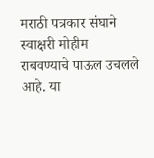मराठी पत्रकार संघाने स्वाक्षरी मोहीम राबवण्याचे पाऊल उचलले आहे. या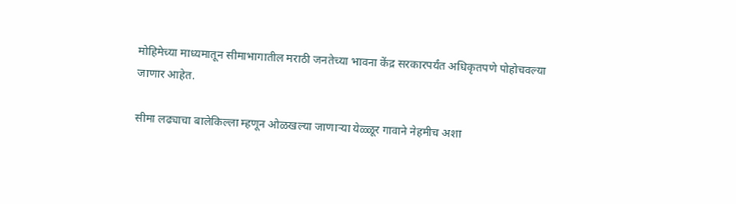मोहिमेच्या माध्यमातून सीमाभागातील मराठी जनतेच्या भावना केंद्र सरकारपर्यंत अधिकृतपणे पोहोचवल्या जाणार आहेत.

सीमा लढ्याचा बालेकिल्ला म्हणून ओळखल्या जाणाऱ्या येळ्ळूर गावाने नेहमीच अशा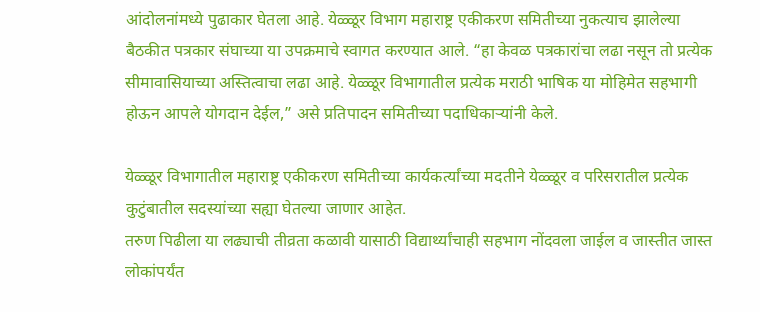आंदोलनांमध्ये पुढाकार घेतला आहे. येळ्ळूर विभाग महाराष्ट्र एकीकरण समितीच्या नुकत्याच झालेल्या बैठकीत पत्रकार संघाच्या या उपक्रमाचे स्वागत करण्यात आले. “हा केवळ पत्रकारांचा लढा नसून तो प्रत्येक सीमावासियाच्या अस्तित्वाचा लढा आहे. येळ्ळूर विभागातील प्रत्येक मराठी भाषिक या मोहिमेत सहभागी होऊन आपले योगदान देईल,” असे प्रतिपादन समितीच्या पदाधिकाऱ्यांनी केले.

येळ्ळूर विभागातील महाराष्ट्र एकीकरण समितीच्या कार्यकर्त्यांच्या मदतीने येळ्ळूर व परिसरातील प्रत्येक कुटुंबातील सदस्यांच्या सह्या घेतल्या जाणार आहेत.
तरुण पिढीला या लढ्याची तीव्रता कळावी यासाठी विद्यार्थ्यांचाही सहभाग नोंदवला जाईल व जास्तीत जास्त लोकांपर्यंत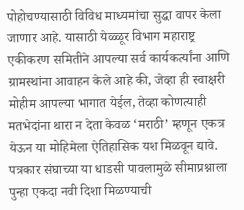पोहोचण्यासाठी विविध माध्यमांचा सुद्धा वापर केला जाणार आहे. यासाठी येळ्ळूर विभाग महाराष्ट्र एकीकरण समितीने आपल्या सर्व कार्यकर्त्यांना आणि ग्रामस्थांना आवाहन केले आहे की, जेव्हा ही स्वाक्षरी मोहीम आपल्या भागात येईल, तेव्हा कोणत्याही मतभेदांना थारा न देता केवळ ‘मराठी’ म्हणून एकत्र येऊन या मोहिमेला ऐतिहासिक यश मिळवून द्यावे.
पत्रकार संघाच्या या धाडसी पावलामुळे सीमाप्रश्नाला पुन्हा एकदा नवी दिशा मिळण्याची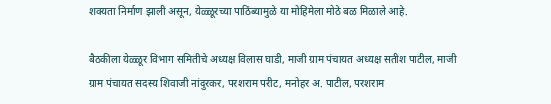शक्यता निर्माण झाली असून, येळ्ळूरच्या पाठिंब्यामुळे या मोहिमेला मोठे बळ मिळाले आहे.

बैठकीला येळ्ळूर विभाग समितीचे अध्यक्ष विलास घाडी, माजी ग्राम पंचायत अध्यक्ष सतीश पाटील, माजी ग्राम पंचायत सदस्य शिवाजी नांदुरकर, परशराम परीट, मनोहर अ. पाटील, परशराम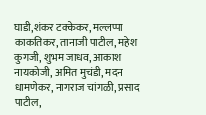घाडी,शंकर टक्केकर, मल्लप्पा काकतिकर, तानाजी पाटील, महेश कुगजी, शुभम जाधव, आकाश नायकोजी, अमित मुचंडी, मदन धामणेकर, नागराज चांगळी, प्रसाद पाटील,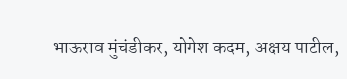भाऊराव मुंचंडीकर, योगेश कदम, अक्षय पाटील,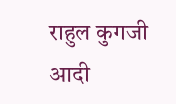राहुल कुगजी आदी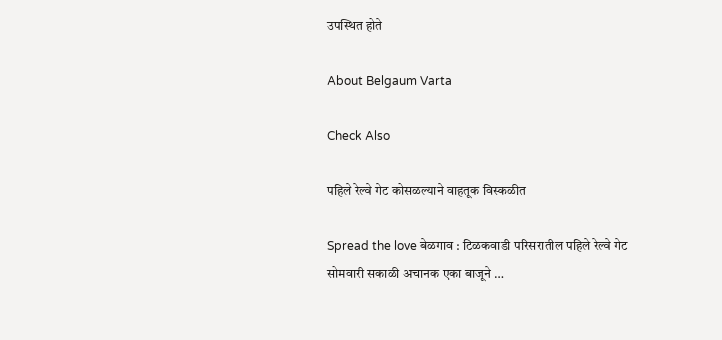उपस्थित होते

About Belgaum Varta

Check Also

पहिले रेल्वे गेट कोसळल्याने वाहतूक विस्कळीत

Spread the love बेळगाव : टिळकवाडी परिसरातील पहिले रेल्वे गेट सोमवारी सकाळी अचानक एका बाजूने …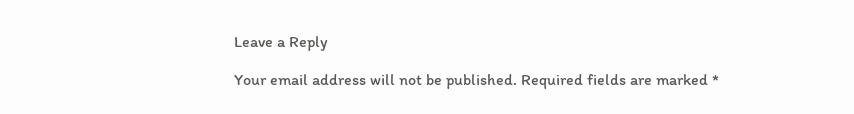Leave a Reply

Your email address will not be published. Required fields are marked *